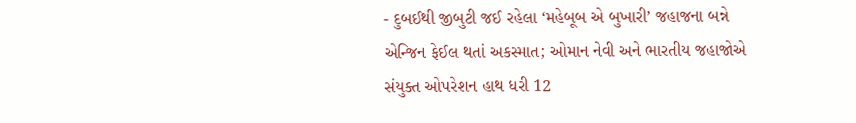- દુબઈથી જીબુટી જઈ રહેલા ‘મહેબૂબ એ બુખારી’ જહાજના બન્ને એન્જિન ફેઈલ થતાં અકસ્માત; ઓમાન નેવી અને ભારતીય જહાજોએ સંયુક્ત ઓપરેશન હાથ ધરી 12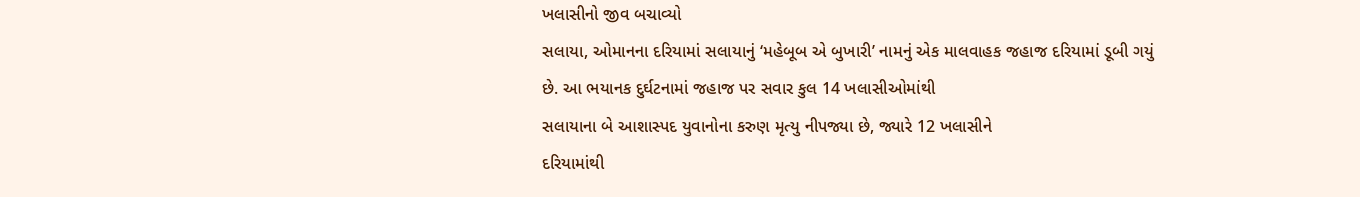ખલાસીનો જીવ બચાવ્યો
સલાયા, ઓમાનના દરિયામાં સલાયાનું ‘મહેબૂબ એ બુખારી’ નામનું એક માલવાહક જહાજ દરિયામાં ડૂબી ગયું છે. આ ભયાનક દુર્ઘટનામાં જહાજ પર સવાર કુલ 14 ખલાસીઓમાંથી
સલાયાના બે આશાસ્પદ યુવાનોના કરુણ મૃત્યુ નીપજ્યા છે, જ્યારે 12 ખલાસીને
દરિયામાંથી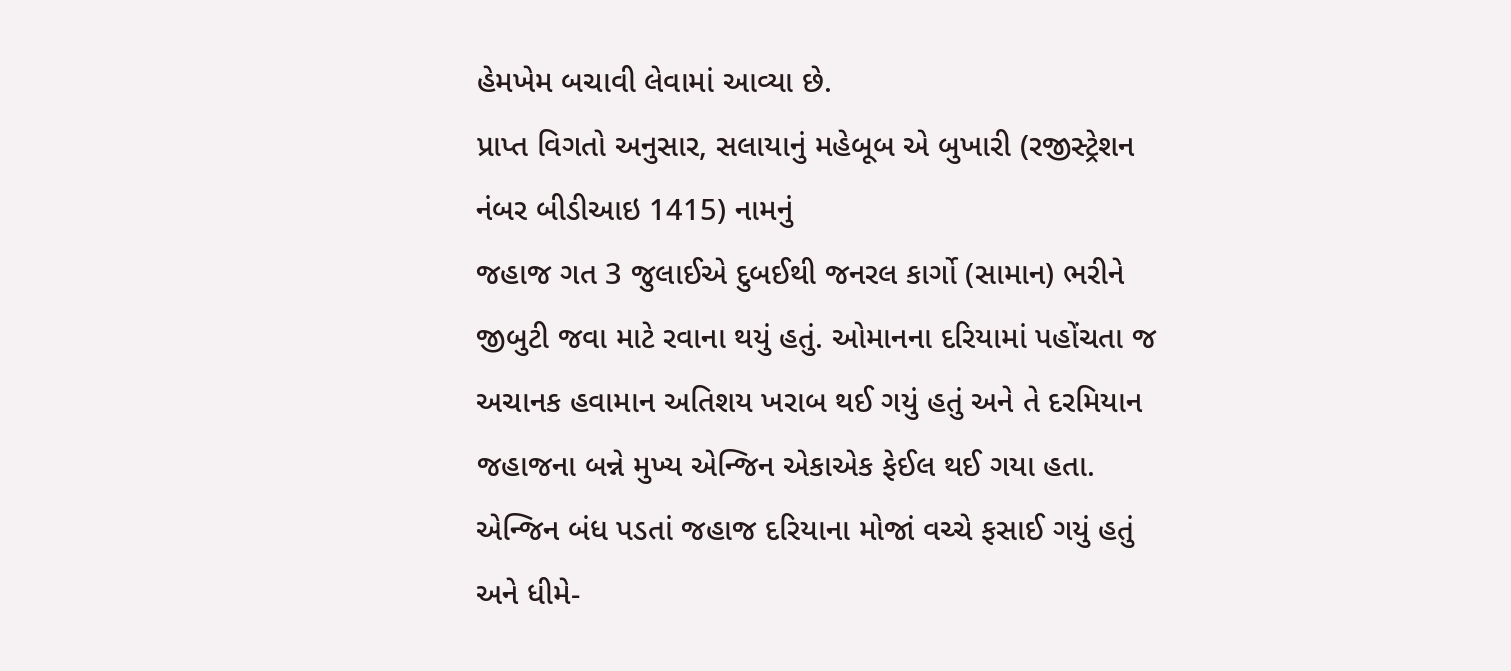હેમખેમ બચાવી લેવામાં આવ્યા છે.
પ્રાપ્ત વિગતો અનુસાર, સલાયાનું મહેબૂબ એ બુખારી (રજીસ્ટ્રેશન નંબર બીડીઆઇ 1415) નામનું
જહાજ ગત 3 જુલાઈએ દુબઈથી જનરલ કાર્ગો (સામાન) ભરીને જીબુટી જવા માટે રવાના થયું હતું. ઓમાનના દરિયામાં પહોંચતા જ અચાનક હવામાન અતિશય ખરાબ થઈ ગયું હતું અને તે દરમિયાન જહાજના બન્ને મુખ્ય એન્જિન એકાએક ફેઈલ થઈ ગયા હતા. એન્જિન બંધ પડતાં જહાજ દરિયાના મોજાં વચ્ચે ફસાઈ ગયું હતું અને ધીમે-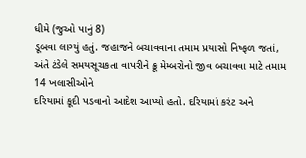ધીમે (જુઓ પાનું 8)
ડૂબવા લાગ્યું હતું. જહાજને બચાવવાના તમામ પ્રયાસો નિષ્ફળ જતાં, અંતે ટંડેલે સમયસૂચકતા વાપરીને ક્રૂ મેમ્બરોનો જીવ બચાવવા માટે તમામ 14 ખલાસીઓને
દરિયામાં કૂદી પડવાનો આદેશ આપ્યો હતો. દરિયામાં કરંટ અને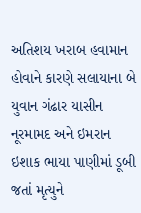અતિશય ખરાબ હવામાન હોવાને કારણે સલાયાના બે યુવાન ગંઢાર યાસીન નૂરમામદ અને ઇમરાન ઇશાક ભાયા પાણીમાં ડૂબી જતાં મૃત્યુને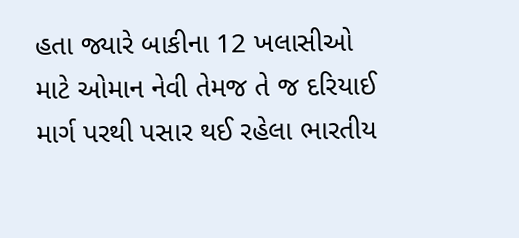હતા જ્યારે બાકીના 12 ખલાસીઓ
માટે ઓમાન નેવી તેમજ તે જ દરિયાઈ માર્ગ પરથી પસાર થઈ રહેલા ભારતીય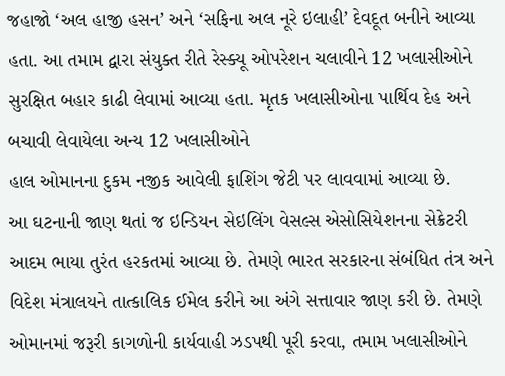જહાજો ‘અલ હાજી હસન’ અને ‘સફિના અલ નૂરે ઇલાહી’ દેવદૂત બનીને આવ્યા હતા. આ તમામ દ્વારા સંયુક્ત રીતે રેસ્ક્યૂ ઓપરેશન ચલાવીને 12 ખલાસીઓને
સુરક્ષિત બહાર કાઢી લેવામાં આવ્યા હતા. મૃતક ખલાસીઓના પાર્થિવ દેહ અને બચાવી લેવાયેલા અન્ય 12 ખલાસીઓને
હાલ ઓમાનના દુકમ નજીક આવેલી ફાશિંગ જેટી પર લાવવામાં આવ્યા છે.
આ ઘટનાની જાણ થતાં જ ઇન્ડિયન સેઇલિંગ વેસલ્સ એસોસિયેશનના સેક્રેટરી આદમ ભાયા તુરંત હરકતમાં આવ્યા છે. તેમણે ભારત સરકારના સંબંધિત તંત્ર અને વિદેશ મંત્રાલયને તાત્કાલિક ઈમેલ કરીને આ અંગે સત્તાવાર જાણ કરી છે. તેમણે ઓમાનમાં જરૂરી કાગળોની કાર્યવાહી ઝડપથી પૂરી કરવા, તમામ ખલાસીઓને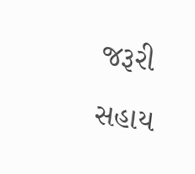જરૂરી સહાય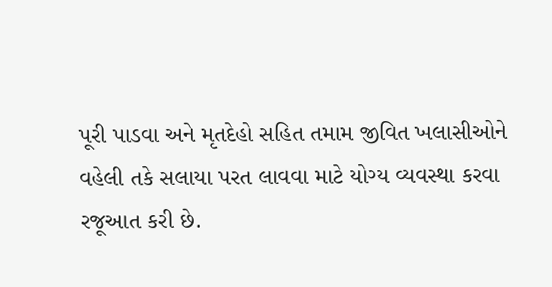પૂરી પાડવા અને મૃતદેહો સહિત તમામ જીવિત ખલાસીઓને વહેલી તકે સલાયા પરત લાવવા માટે યોગ્ય વ્યવસ્થા કરવા રજૂઆત કરી છે.